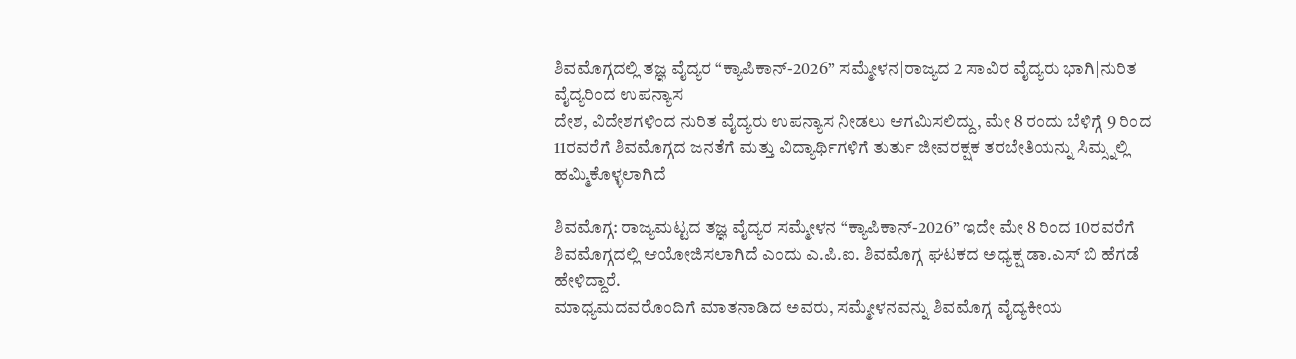ಶಿವಮೊಗ್ಗದಲ್ಲಿ ತಜ್ಞ ವೈದ್ಯರ “ಕ್ಯಾಪಿಕಾನ್-2026” ಸಮ್ಮೇಳನ|ರಾಜ್ಯದ 2 ಸಾವಿರ ವೈದ್ಯರು ಭಾಗಿ|ನುರಿತ ವೈದ್ಯರಿಂದ ಉಪನ್ಯಾಸ
ದೇಶ, ವಿದೇಶಗಳಿಂದ ನುರಿತ ವೈದ್ಯರು ಉಪನ್ಯಾಸ ನೀಡಲು ಆಗಮಿಸಲಿದ್ದು, ಮೇ 8 ರಂದು ಬೆಳಿಗ್ಗೆ 9 ರಿಂದ 11ರವರೆಗೆ ಶಿವಮೊಗ್ಗದ ಜನತೆಗೆ ಮತ್ತು ವಿದ್ಯಾರ್ಥಿಗಳಿಗೆ ತುರ್ತು ಜೀವರಕ್ಷಕ ತರಬೇತಿಯನ್ನು ಸಿಮ್ಸ್ನಲ್ಲಿ ಹಮ್ಮಿಕೊಳ್ಳಲಾಗಿದೆ

ಶಿವಮೊಗ್ಗ: ರಾಜ್ಯಮಟ್ಟದ ತಜ್ಞ ವೈದ್ಯರ ಸಮ್ಮೇಳನ “ಕ್ಯಾಪಿಕಾನ್-2026” ಇದೇ ಮೇ 8 ರಿಂದ 10ರವರೆಗೆ ಶಿವಮೊಗ್ಗದಲ್ಲಿ ಆಯೋಜಿಸಲಾಗಿದೆ ಎಂದು ಎ.ಪಿ.ಐ. ಶಿವಮೊಗ್ಗ ಘಟಕದ ಅಧ್ಯಕ್ಷ ಡಾ.ಎಸ್ ಬಿ ಹೆಗಡೆ ಹೇಳಿದ್ದಾರೆ.
ಮಾಧ್ಯಮದವರೊಂದಿಗೆ ಮಾತನಾಡಿದ ಅವರು, ಸಮ್ಮೇಳನವನ್ನು ಶಿವಮೊಗ್ಗ ವೈದ್ಯಕೀಯ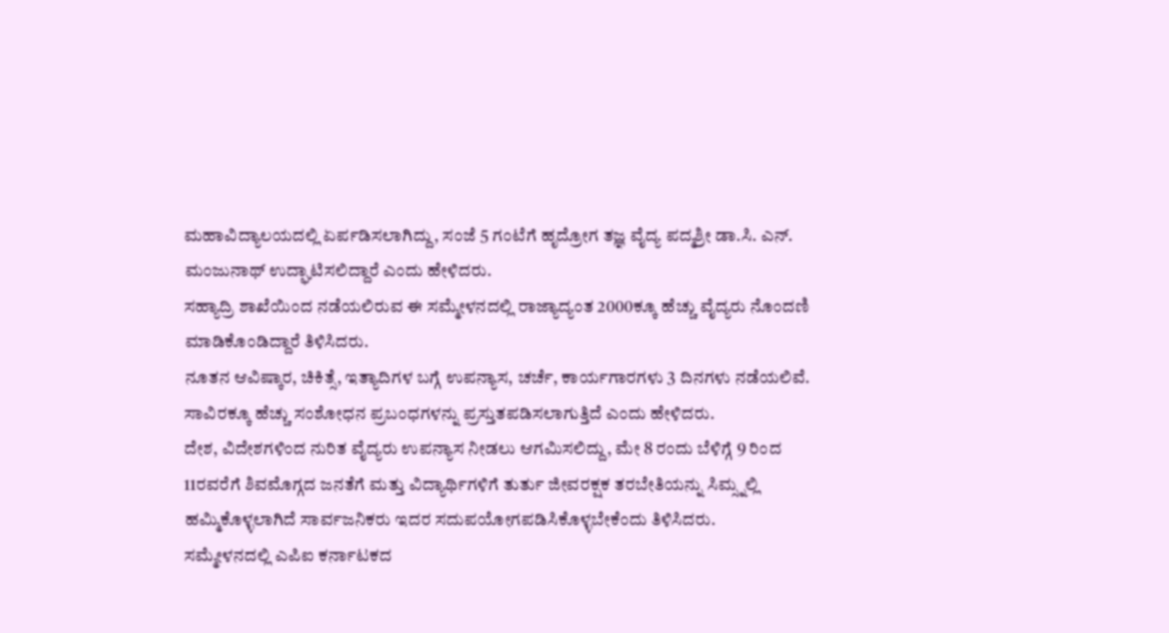ಮಹಾವಿದ್ಯಾಲಯದಲ್ಲಿ ಏರ್ಪಡಿಸಲಾಗಿದ್ದು, ಸಂಜೆ 5 ಗಂಟೆಗೆ ಹೃದ್ರೋಗ ತಜ್ಞ ವೈದ್ಯ ಪದ್ಮಶ್ರೀ ಡಾ.ಸಿ. ಎನ್. ಮಂಜುನಾಥ್ ಉದ್ಘಾಟಿಸಲಿದ್ದಾರೆ ಎಂದು ಹೇಳಿದರು.
ಸಹ್ಯಾದ್ರಿ ಶಾಖೆಯಿಂದ ನಡೆಯಲಿರುವ ಈ ಸಮ್ಮೇಳನದಲ್ಲಿ ರಾಜ್ಯಾದ್ಯಂತ 2000ಕ್ಕೂ ಹೆಚ್ಚು ವೈದ್ಯರು ನೊಂದಣಿ ಮಾಡಿಕೊಂಡಿದ್ದಾರೆ ತಿಳಿಸಿದರು.
ನೂತನ ಆವಿಷ್ಕಾರ, ಚಿಕಿತ್ಸೆ, ಇತ್ಯಾದಿಗಳ ಬಗ್ಗೆ ಉಪನ್ಯಾಸ, ಚರ್ಚೆ, ಕಾರ್ಯಗಾರಗಳು 3 ದಿನಗಳು ನಡೆಯಲಿವೆ. ಸಾವಿರಕ್ಕೂ ಹೆಚ್ಚು ಸಂಶೋಧನ ಪ್ರಬಂಧಗಳನ್ನು ಪ್ರಸ್ತುತಪಡಿಸಲಾಗುತ್ತಿದೆ ಎಂದು ಹೇಳಿದರು.
ದೇಶ, ವಿದೇಶಗಳಿಂದ ನುರಿತ ವೈದ್ಯರು ಉಪನ್ಯಾಸ ನೀಡಲು ಆಗಮಿಸಲಿದ್ದು, ಮೇ 8 ರಂದು ಬೆಳಿಗ್ಗೆ 9 ರಿಂದ 11ರವರೆಗೆ ಶಿವಮೊಗ್ಗದ ಜನತೆಗೆ ಮತ್ತು ವಿದ್ಯಾರ್ಥಿಗಳಿಗೆ ತುರ್ತು ಜೀವರಕ್ಷಕ ತರಬೇತಿಯನ್ನು ಸಿಮ್ಸ್ನಲ್ಲಿ ಹಮ್ಮಿಕೊಳ್ಳಲಾಗಿದೆ ಸಾರ್ವಜನಿಕರು ಇದರ ಸದುಪಯೋಗಪಡಿಸಿಕೊಳ್ಳಬೇಕೆಂದು ತಿಳಿಸಿದರು.
ಸಮ್ಮೇಳನದಲ್ಲಿ ಎಪಿಐ ಕರ್ನಾಟಕದ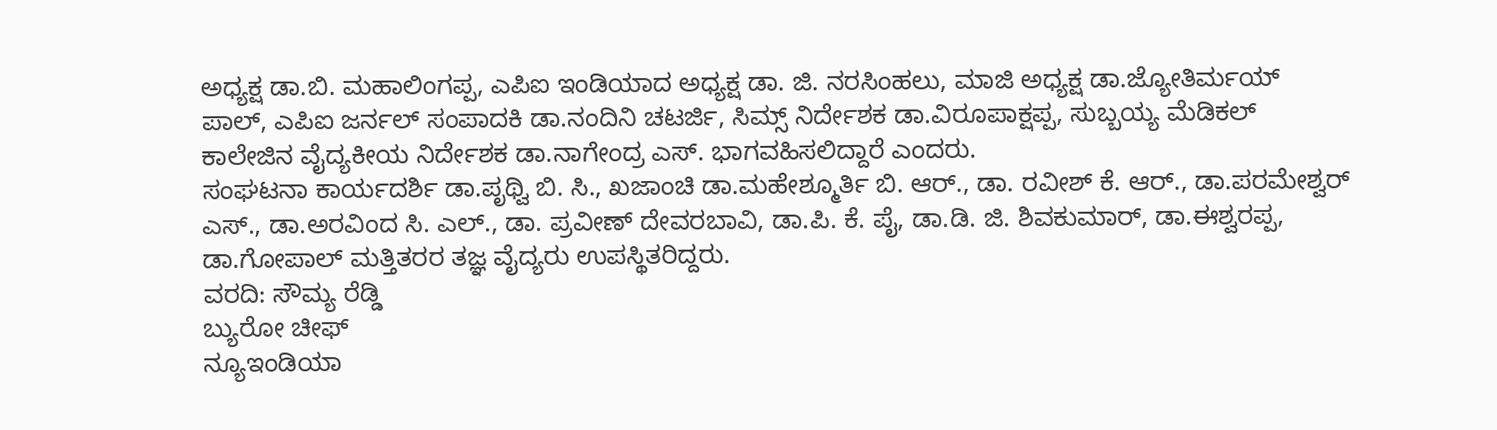ಅಧ್ಯಕ್ಷ ಡಾ.ಬಿ. ಮಹಾಲಿಂಗಪ್ಪ, ಎಪಿಐ ಇಂಡಿಯಾದ ಅಧ್ಯಕ್ಷ ಡಾ. ಜಿ. ನರಸಿಂಹಲು, ಮಾಜಿ ಅಧ್ಯಕ್ಷ ಡಾ.ಜ್ಯೋತಿರ್ಮಯ್ ಪಾಲ್, ಎಪಿಐ ಜರ್ನಲ್ ಸಂಪಾದಕಿ ಡಾ.ನಂದಿನಿ ಚಟರ್ಜಿ, ಸಿಮ್ಸ್ ನಿರ್ದೇಶಕ ಡಾ.ವಿರೂಪಾಕ್ಷಪ್ಪ, ಸುಬ್ಬಯ್ಯ ಮೆಡಿಕಲ್ ಕಾಲೇಜಿನ ವೈದ್ಯಕೀಯ ನಿರ್ದೇಶಕ ಡಾ.ನಾಗೇಂದ್ರ ಎಸ್. ಭಾಗವಹಿಸಲಿದ್ದಾರೆ ಎಂದರು.
ಸಂಘಟನಾ ಕಾರ್ಯದರ್ಶಿ ಡಾ.ಪೃಥ್ವಿ ಬಿ. ಸಿ., ಖಜಾಂಚಿ ಡಾ.ಮಹೇಶ್ಮೂರ್ತಿ ಬಿ. ಆರ್., ಡಾ. ರವೀಶ್ ಕೆ. ಆರ್., ಡಾ.ಪರಮೇಶ್ವರ್ ಎಸ್., ಡಾ.ಅರವಿಂದ ಸಿ. ಎಲ್., ಡಾ. ಪ್ರವೀಣ್ ದೇವರಬಾವಿ, ಡಾ.ಪಿ. ಕೆ. ಪೈ, ಡಾ.ಡಿ. ಜಿ. ಶಿವಕುಮಾರ್, ಡಾ.ಈಶ್ವರಪ್ಪ, ಡಾ.ಗೋಪಾಲ್ ಮತ್ತಿತರರ ತಜ್ಞ ವೈದ್ಯರು ಉಪಸ್ಥಿತರಿದ್ದರು.
ವರದಿ: ಸೌಮ್ಯ ರೆಡ್ಡಿ
ಬ್ಯುರೋ ಚೀಫ್
ನ್ಯೂಇಂಡಿಯಾ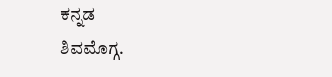ಕನ್ನಡ
ಶಿವಮೊಗ್ಗ.